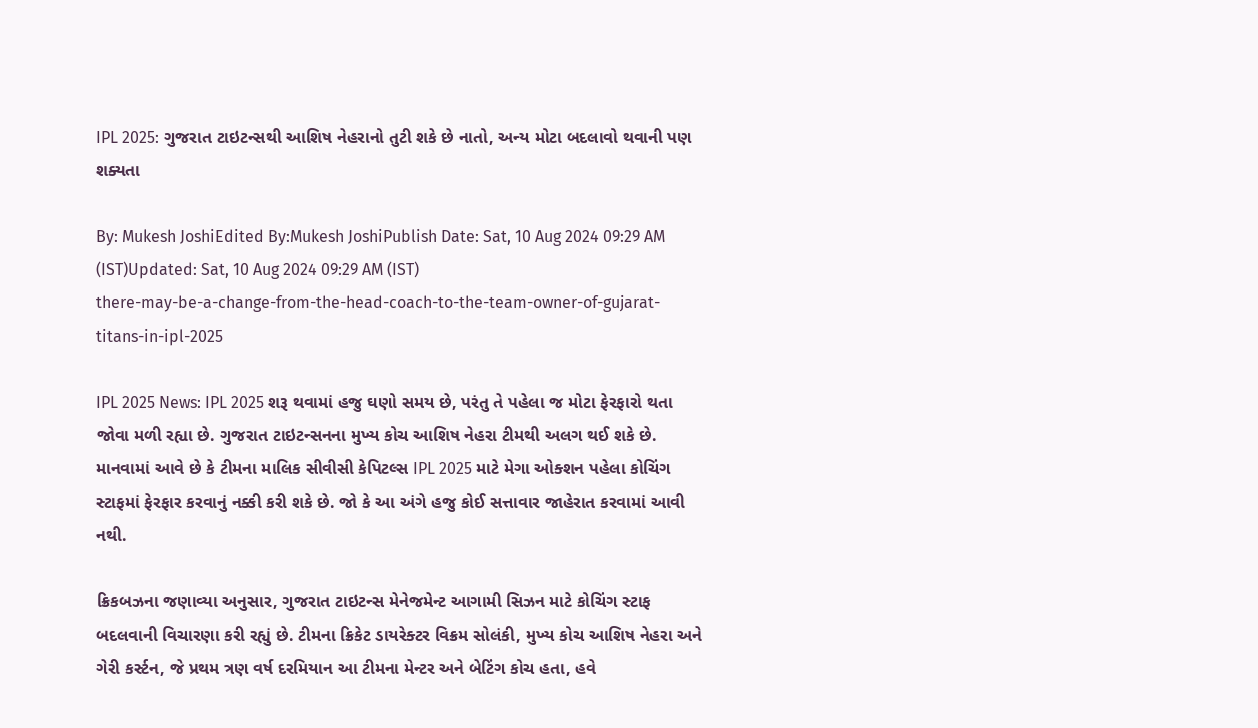IPL 2025: ગુજરાત ટાઇટન્સથી આશિષ નેહરાનો તુટી શકે છે નાતો, અન્ય મોટા બદલાવો થવાની પણ શક્યતા

By: Mukesh JoshiEdited By:Mukesh JoshiPublish Date: Sat, 10 Aug 2024 09:29 AM (IST)Updated: Sat, 10 Aug 2024 09:29 AM (IST)
there-may-be-a-change-from-the-head-coach-to-the-team-owner-of-gujarat-titans-in-ipl-2025

IPL 2025 News: IPL 2025 શરૂ થવામાં હજુ ઘણો સમય છે, પરંતુ તે પહેલા જ મોટા ફેરફારો થતા જોવા મળી રહ્યા છે. ગુજરાત ટાઇટન્સનના મુખ્ય કોચ આશિષ નેહરા ટીમથી અલગ થઈ શકે છે. માનવામાં આવે છે કે ટીમના માલિક સીવીસી કેપિટલ્સ IPL 2025 માટે મેગા ઓક્શન પહેલા કોચિંગ સ્ટાફમાં ફેરફાર કરવાનું નક્કી કરી શકે છે. જો કે આ અંગે હજુ કોઈ સત્તાવાર જાહેરાત કરવામાં આવી નથી.

ક્રિકબઝના જણાવ્યા અનુસાર, ગુજરાત ટાઇટન્સ મેનેજમેન્ટ આગામી સિઝન માટે કોચિંગ સ્ટાફ બદલવાની વિચારણા કરી રહ્યું છે. ટીમના ક્રિકેટ ડાયરેક્ટર વિક્રમ સોલંકી, મુખ્ય કોચ આશિષ નેહરા અને ગેરી કર્સ્ટન, જે પ્રથમ ત્રણ વર્ષ દરમિયાન આ ટીમના મેન્ટર અને બેટિંગ કોચ હતા, હવે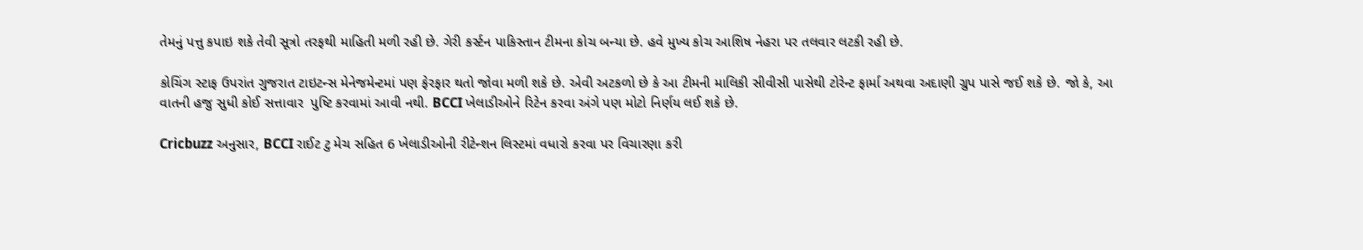તેમનું પત્તુ કપાઇ શકે તેવી સૂત્રો તરફથી માહિતી મળી રહી છે. ગેરી કર્સ્ટન પાકિસ્તાન ટીમના કોચ બન્યા છે. હવે મુખ્ય કોચ આશિષ નેહરા પર તલવાર લટકી રહી છે.

કોચિંગ સ્ટાફ ઉપરાંત ગુજરાત ટાઇટન્સ મેનેજમેન્ટમાં પણ ફેરફાર થતો જોવા મળી શકે છે. એવી અટકળો છે કે આ ટીમની માલિકી સીવીસી પાસેથી ટોરેન્ટ ફાર્મા અથવા અદાણી ગ્રુપ પાસે જઈ શકે છે. જો કે, આ વાતની હજુ સુધી કોઈ સત્તાવાર  પુષ્ટિ કરવામાં આવી નથી. BCCI ખેલાડીઓને રિટેન કરવા અંગે પણ મોટો નિર્ણય લઈ શકે છે.

Cricbuzz અનુસાર, BCCI રાઈટ ટુ મેચ સહિત 6 ખેલાડીઓની રીટેન્શન લિસ્ટમાં વધારો કરવા પર વિચારણા કરી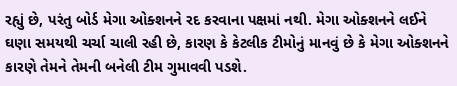રહ્યું છે, પરંતુ બોર્ડ મેગા ઓક્શનને રદ કરવાના પક્ષમાં નથી. મેગા ઓક્શનને લઈને ઘણા સમયથી ચર્ચા ચાલી રહી છે, કારણ કે કેટલીક ટીમોનું માનવું છે કે મેગા ઓક્શનને કારણે તેમને તેમની બનેલી ટીમ ગુમાવવી પડશે.